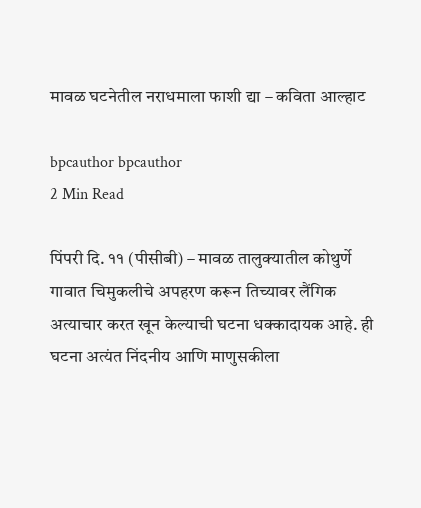मावळ घटनेतील नराधमाला फाशी द्या – कविता आल्हाट

bpcauthor bpcauthor
2 Min Read

पिंपरी दि. ११ (पीसीबी) – मावळ तालुक्यातील कोथुर्णे गावात चिमुकलीचे अपहरण करून तिच्यावर लैंगिक अत्याचार करत खून केल्याची घटना धक्कादायक आहे. ही घटना अत्यंत निंदनीय आणि माणुसकीला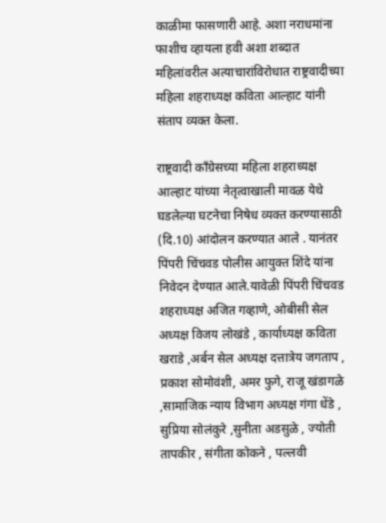काळीमा फासणारी आहे. अशा नराधमांना फाशीच व्हायला हवी अशा शब्दात महिलांवरील अत्याचारांविरोधात राष्ट्रवादीच्या महिला शहराध्यक्ष कविता आल्हाट यांनी संताप व्यक्त केला.

राष्ट्रवादी काँग्रेसच्या महिला शहराध्यक्ष आल्हाट यांच्या नेतृत्वाखाली मावळ येथे घडलेल्या घटनेचा निषेध व्यक्त करण्यासाठी (दि.10) आंदोलन करण्यात आले . यानंतर पिंपरी चिंचवड पोलीस आयुक्त शिंदे यांना निवेदन देण्यात आले.यावेळी पिंपरी चिंचवड शहराध्यक्ष अजित गव्हाणे, ओबीसी सेल अध्यक्ष विजय लोखंडे , कार्याध्यक्ष कविता खराडे ,अर्बन सेल अध्यक्ष दत्तात्रेय जगताप , प्रकाश सोमोवंशी, अमर फुगे, राजू खंडागळे ,सामाजिक न्याय विभाग अध्यक्ष गंगा धेंडे , सुप्रिया सोलंकुरे ,सुनीता अडसुळे , ज्योती तापकीर , संगीता कोकने , पल्लवी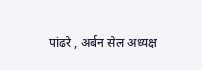पांढरे , अर्बन सेल अध्यक्ष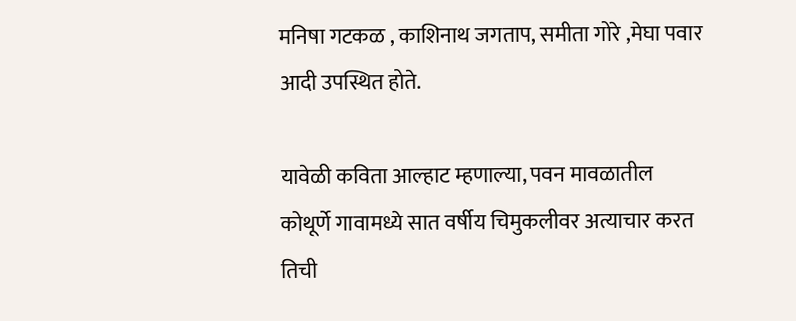मनिषा गटकळ , काशिनाथ जगताप, समीता गोरे ,मेघा पवार आदी उपस्थित होते.

यावेळी कविता आल्हाट म्हणाल्या, पवन मावळातील कोथूर्णे गावामध्ये सात वर्षीय चिमुकलीवर अत्याचार करत तिची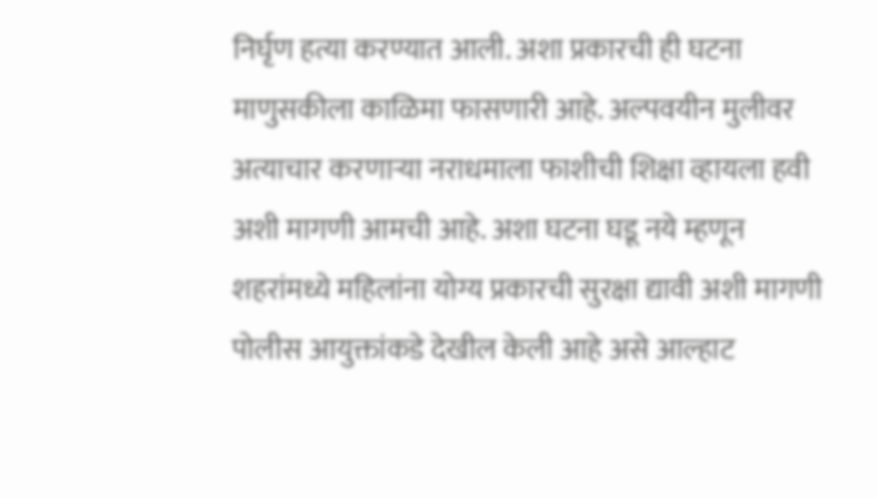निर्घृण हत्या करण्यात आली. अशा प्रकारची ही घटना माणुसकीला काळिमा फासणारी आहे. अल्पवयीन मुलीवर अत्याचार करणाऱ्या नराधमाला फाशीची शिक्षा व्हायला हवी अशी मागणी आमची आहे. अशा घटना घडू नये म्हणून शहरांमध्ये महिलांना योग्य प्रकारची सुरक्षा द्यावी अशी मागणी पोलीस आयुक्तांकडे देखील केली आहे असे आल्हाट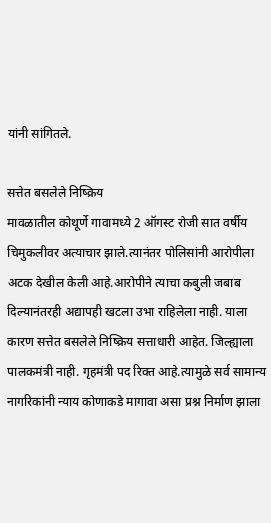यांनी सांगितले.

सत्तेत बसलेले निष्क्रिय
मावळातील कोथूर्णे गावामध्ये 2 ऑगस्ट रोजी सात वर्षीय चिमुकलीवर अत्याचार झाले.त्यानंतर पोलिसांनी आरोपीला अटक देखील केली आहे.आरोपीने त्याचा कबुली जबाब दिल्यानंतरही अद्यापही खटला उभा राहिलेला नाही. याला कारण सत्तेत बसलेले निष्क्रिय सत्ताधारी आहेत. जिल्ह्याला पालकमंत्री नाही. गृहमंत्री पद रिक्त आहे.त्यामुळे सर्व सामान्य नागरिकांनी न्याय कोणाकडे मागावा असा प्रश्न निर्माण झाला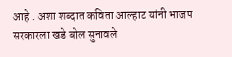आहे . अशा शब्दात कविता आल्हाट यांनी भाजप सरकारला खडे बोल सुनावले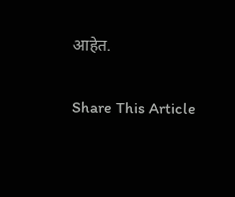आहेत.

Share This Article